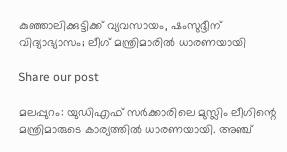കുഞ്ഞാലിക്കുട്ടിക്ക് വ്യവസായം, ഷംസുദ്ദീന് വിദ്യാഭ്യാസം; ലീഗ്‌ മന്ത്രിമാരിൽ ധാരണയായി

Share our post

മലപ്പുറം: യുഡിഎഫ് സർക്കാരിലെ മുസ്ലിം ലീഗിന്റെ മന്ത്രിമാരുടെ കാര്യത്തിൽ ധാരണയായി. അഞ്ച്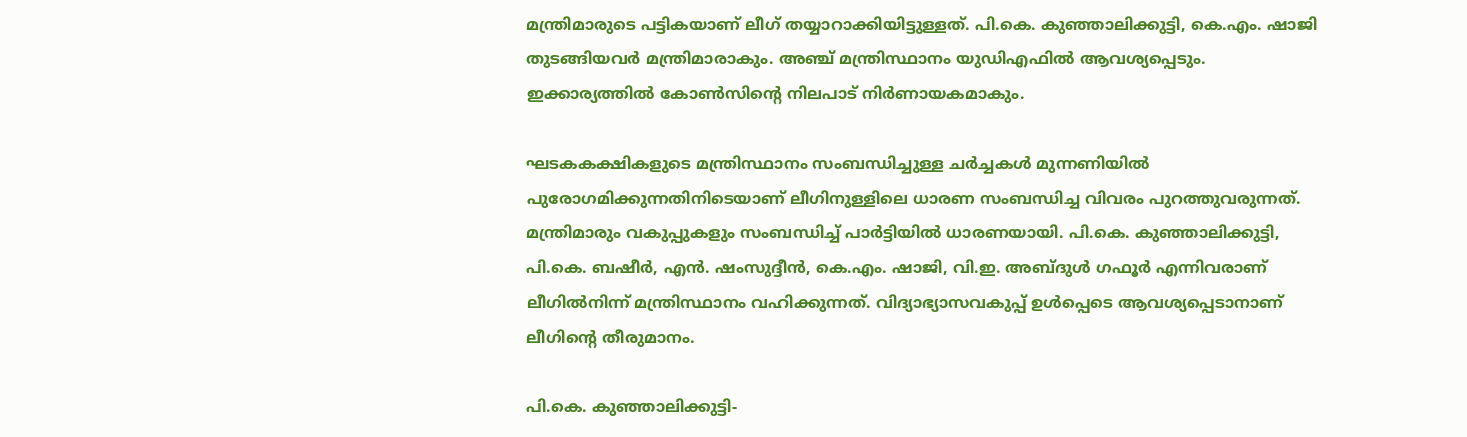മന്ത്രിമാരുടെ പട്ടികയാണ് ലീഗ് തയ്യാറാക്കിയിട്ടുള്ളത്. പി.കെ. കുഞ്ഞാലിക്കുട്ടി, കെ.എം. ഷാജി തുടങ്ങിയവർ മന്ത്രിമാരാകും. അഞ്ച് മന്ത്രിസ്ഥാനം യുഡിഎഫിൽ ആവശ്യപ്പെടും. ഇക്കാര്യത്തിൽ കോൺസിന്റെ നിലപാട് നിർണായകമാകും.

ഘടകകക്ഷികളുടെ മന്ത്രിസ്ഥാനം സംബന്ധിച്ചുള്ള ചർച്ചകൾ മുന്നണിയിൽ പുരോഗമിക്കുന്നതിനിടെയാണ് ലീഗിനുള്ളിലെ ധാരണ സംബന്ധിച്ച വിവരം പുറത്തുവരുന്നത്. മന്ത്രിമാരും വകുപ്പുകളും സംബന്ധിച്ച് പാർട്ടിയിൽ ധാരണയായി. പി.കെ. കുഞ്ഞാലിക്കുട്ടി, പി.കെ. ബഷീർ, എൻ. ഷംസുദ്ദീൻ, കെ.എം. ഷാജി, വി.ഇ. അബ്ദുൾ ഗഫൂർ എന്നിവരാണ് ലീഗിൽനിന്ന് മന്ത്രിസ്ഥാനം വഹിക്കുന്നത്. വിദ്യാഭ്യാസവകുപ്പ് ഉൾപ്പെടെ ആവശ്യപ്പെടാനാണ് ലീഗിന്റെ തീരുമാനം.

പി.കെ. കുഞ്ഞാലിക്കുട്ടി-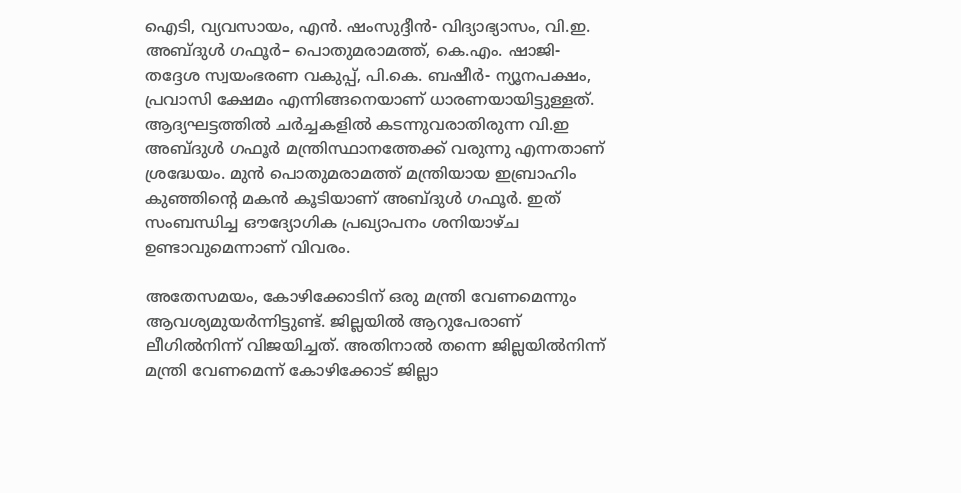ഐടി, വ്യവസായം, എൻ. ഷംസുദ്ദീൻ- വിദ്യാഭ്യാസം, വി.ഇ. അബ്ദുൾ ഗഫൂർ– പൊതുമരാമത്ത്, കെ.എം. ഷാജി- തദ്ദേശ സ്വയംഭരണ വകുപ്പ്, പി.കെ. ബഷീർ- ന്യൂനപക്ഷം, പ്രവാസി ക്ഷേമം എന്നിങ്ങനെയാണ് ധാരണയായിട്ടുള്ളത്. ആദ്യഘട്ടത്തിൽ ചർച്ചകളിൽ കടന്നുവരാതിരുന്ന വി.ഇ അബ്ദുൾ ഗഫൂർ മന്ത്രിസ്ഥാനത്തേക്ക് വരുന്നു എന്നതാണ് ശ്രദ്ധേയം. മുൻ പൊതുമരാമത്ത് മന്ത്രിയായ ഇബ്രാഹിം കുഞ്ഞിന്റെ മകൻ കൂടിയാണ് അബ്ദുൾ ഗഫൂർ. ഇത് സംബന്ധിച്ച ഔദ്യോഗിക പ്രഖ്യാപനം ശനിയാഴ്ച ഉണ്ടാവുമെന്നാണ് വിവരം.

അതേസമയം, കോഴിക്കോടിന് ഒരു മന്ത്രി വേണമെന്നും ആവശ്യമുയർന്നിട്ടുണ്ട്. ജില്ലയിൽ ആറുപേരാണ് ലീഗിൽനിന്ന് വിജയിച്ചത്. അതിനാൽ തന്നെ ജില്ലയിൽനിന്ന് മന്ത്രി വേണമെന്ന് കോഴിക്കോട് ജില്ലാ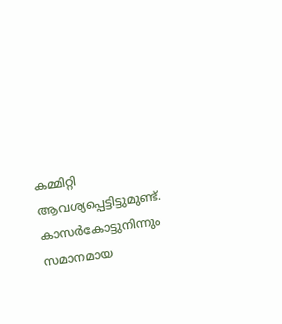കമ്മിറ്റി ആവശ്യപ്പെട്ടിട്ടുമുണ്ട്. കാസർകോട്ടുനിന്നും സമാനമായ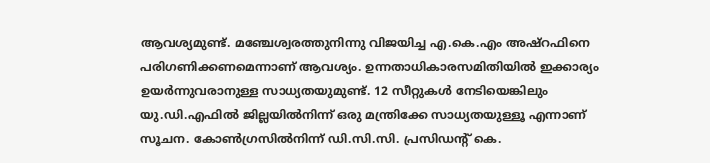ആവശ്യമുണ്ട്. മഞ്ചേശ്വരത്തുനിന്നു വിജയിച്ച എ.കെ.എം അഷ്‌റഫിനെ പരിഗണിക്കണമെന്നാണ് ആവശ്യം. ഉന്നതാധികാരസമിതിയിൽ ഇക്കാര്യം ഉയർന്നുവരാനുള്ള സാധ്യതയുമുണ്ട്. 12 സീറ്റുകൾ നേടിയെങ്കിലും യു.ഡി.എഫിൽ ജില്ലയിൽനിന്ന് ഒരു മന്ത്രിക്കേ സാധ്യതയുള്ളൂ എന്നാണ് സൂചന. കോൺഗ്രസിൽനിന്ന് ഡി.സി.സി. പ്രസിഡന്റ് കെ.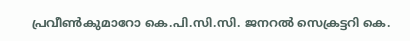പ്രവീൺകുമാറോ കെ.പി.സി.സി. ജനറൽ സെക്രട്ടറി കെ.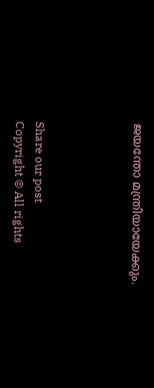ജയന്തോ മന്ത്രിയായേക്കും.




Share our post
Copyright © All rights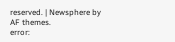reserved. | Newsphere by AF themes.
error: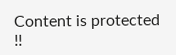Content is protected !!